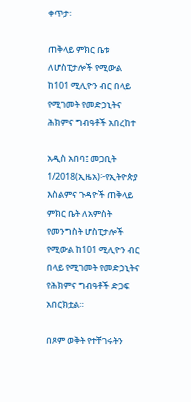ቀጥታ፡

ጠቅላይ ምክር ቤቱ ለሆስፒታሎች የሚውል ከ101 ሚሊዮን ብር በላይ የሚገመት የመድኃኒትና ሕክምና ግብዓቶች አበረከተ

አዲስ አበባ፤ መጋቢት 1/2018(ኢዜአ)፦የኢትዮጵያ እስልምና ጉዳዮች ጠቅላይ ምክር ቤት ለአምስት የመንግስት ሆስፒታሎች የሚውል ከ101 ሚሊዮን ብር በላይ የሚገመት የመድኃኒትና የሕክምና ግብዓቶች ድጋፍ አበርክቷል።

በጾም ወቅት የተቸገሩትን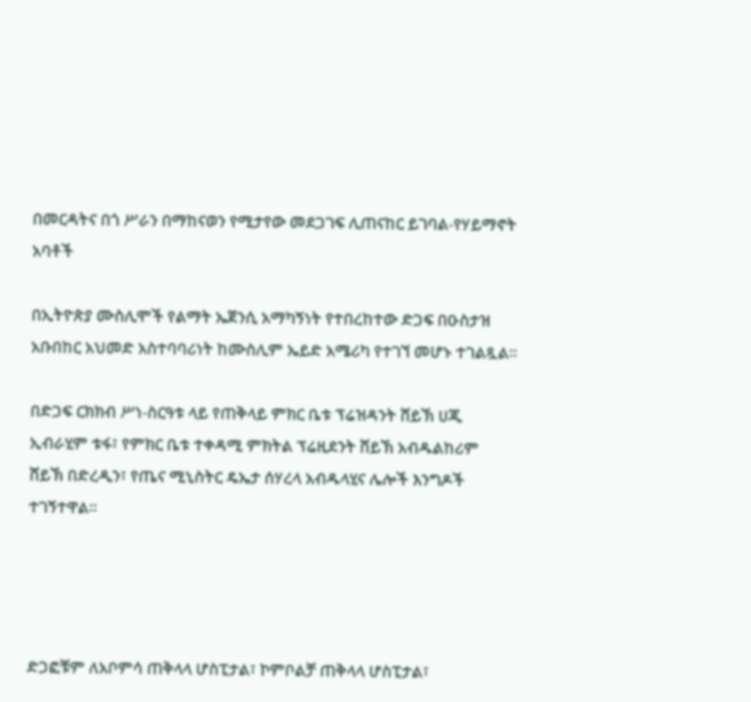በመርዳትና በጎ ሥራን በማከናወን የሚታየው መደጋገፍ ሊጠናከር ይገባል-የሃይማኖት አባቶች

በኢትዮጵያ ሙስሊሞች የልማት ኤጀንሲ አማካኝነት የተበረከተው ድጋፍ በዑስታዝ አቡበከር አህመድ አስተባባሪነት ከሙስሊም ኤይድ አሜሪካ የተገኘ መሆኑ ተገልጿል።

በድጋፍ ርክክብ ሥነ-ስርዓቱ ላይ የጠቅላይ ምክር ቤቱ ፕሬዝዳንት ሸይኽ ሀጂ ኢብራሂም ቱፋ፣ የምክር ቤቱ ተቀዳሚ ምክትል ፕሬዚደንት ሸይኽ አብዱልከሪም ሸይኽ በድረዲን፣ የጤና ሚኒስትር ዴኤታ ሰሃረላ አብዱላሂና ሌሎች እንግዶች ተገኝተዋል።




ድጋፎቹም ለአቦምሳ ጠቅላላ ሆስፒታል፣ ኮምቦልቻ ጠቅላላ ሆስፒታል፣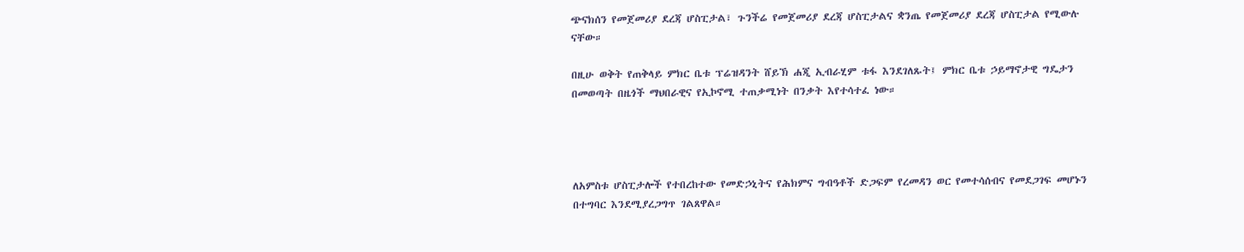ጭናክሰን የመጀመሪያ ደረጃ ሆስፒታል፣ ጉንችሬ የመጀመሪያ ደረጃ ሆስፒታልና ቋንጤ የመጀመሪያ ደረጃ ሆስፒታል የሚውሉ ናቸው።

በዚሁ ወቅት የጠቅላይ ምክር ቤቱ ፕሬዝዳንት ሸይኽ ሐጂ ኢብራሂም ቱፋ እንደገለጹት፤ ምክር ቤቱ ኃይማኖታዊ ግዴታን በመወጣት በዜጎች ማህበራዊና የኢኮኖሚ ተጠቃሚነት በንቃት እየተሳተፈ ነው።




ለአምስቱ ሆስፒታሎች የተበረከተው የመድኃኒትና የሕክምና ግብዓቶች ድጋፍም የረመዳን ወር የመተሳሰብና የመደጋገፍ መሆኑን በተግባር እንደሚያረጋግጥ ገልጸዋል።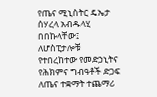የጤና ሚኒስትር ዴኤታ ሰሃረላ አብዱላሂ በበኩላቸው፤ ለሆስፒታሎቹ የተበረከተው የመድኃኒትና የሕክምና ግብዓቶች ድጋፍ ለጤና ተቋማት ተጨማሪ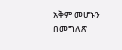አቅም መሆኑን በመግለጽ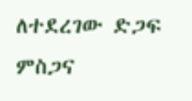ለተደረገው ድጋፍ ምስጋና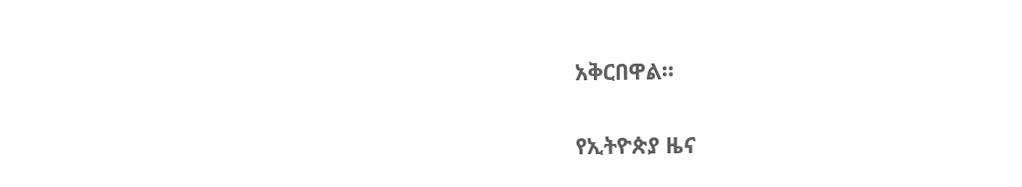አቅርበዋል።

የኢትዮጵያ ዜና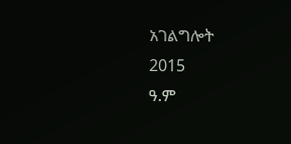አገልግሎት
2015
ዓ.ም